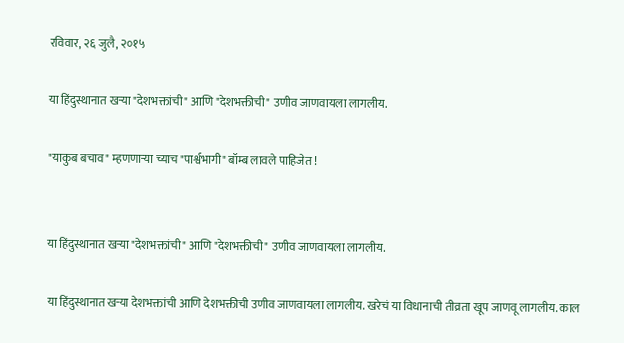रविवार, २६ जुलै, २०१५

या हिंदुस्थानात खऱ्या "देशभक्तांची" आणि "देशभक्तीची" उणीव जाणवायला लागलीय.

"याकुब बचाव" म्हणणाऱ्या च्याच "पार्श्वभागी" बॉम्ब लावले पाहिजेत !


या हिंदुस्थानात खऱ्या "देशभक्तांची" आणि "देशभक्तीची" उणीव जाणवायला लागलीय.

या हिंदुस्थानात खऱ्या देशभक्तांची आणि देशभक्तीची उणीव जाणवायला लागलीय. खरेचं या विधानाची तीव्रता खूप जाणवू लागलीय. काल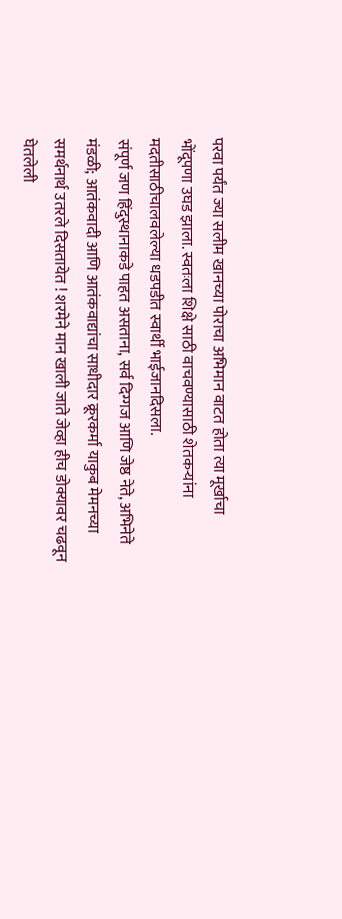परवा पर्यंत ज्या सलीम खानच्या पोराचा अभिमान वाटत होता त्या मूर्खाचा भोंदूपणा उघड झाला. स्वतःला शिक्षे साठी वाचवण्यासाठी शेतकऱ्यांना मदतीसाठीचालवलेल्या धडपडीत स्वार्थी भाईजानदिसला.
संपूर्ण जण हिंदुस्थानाकडे पाहत असताना, सर्व दिग्गज आणि जेष्ठ नेते, अभिनेते मंडळी; आतंकवादी आणि आतंकवाद्यांचा साधीदार क्रूरकर्मा याकुब मेमनच्या समर्थनार्थ उतरले दिसतायेत ! शरमेने मान खाली जाते जेव्हा हीच डोक्यावर चढवून घेतलेली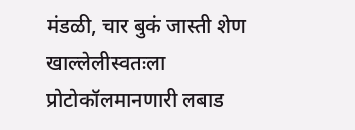मंडळी, चार बुकं जास्ती शेण खाल्लेलीस्वतःला प्रोटोकॉलमानणारी लबाड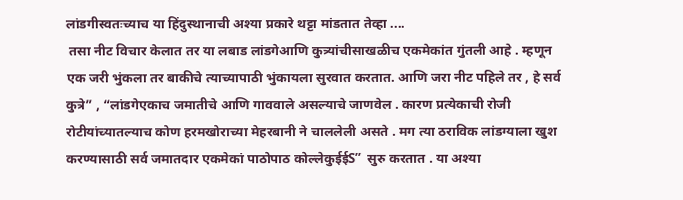लांडगीस्वतःच्याच या हिंदुस्थानाची अश्या प्रकारे थट्टा मांडतात तेव्हा ....
 तसा नीट विचार केलात तर या लबाड लांडगेआणि कुत्र्यांचीसाखळीच एकमेकांत गुंतली आहे . म्हणून एक जरी भुंकला तर बाकीचे त्याच्यापाठी भुंकायला सुरवात करतात. आणि जरा नीट पहिले तर , हे सर्व कुत्रे” , “लांडगेएकाच जमातीचे आणि गाववाले असल्याचे जाणवेल . कारण प्रत्येकाची रोजी रोटीयांच्यातल्याच कोण हरमखोराच्या मेहरबानी ने चाललेली असते . मग त्या ठराविक लांडग्याला खुश करण्यासाठी सर्व जमातदार एकमेकां पाठोपाठ कोल्लेकुईईS”  सुरु करतात . या अश्या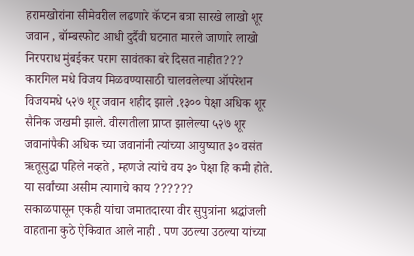हरामखोरांना सीमेवरील लढणारे कॅप्टन बत्रा सारखे लाखो शूर जवान , बॉम्बस्फोट आधी दुर्दैवी घटनात मारले जाणारे लाखो निरपराध मुंबईकर पराग सावंतका बरे दिसत नाहीत???
कारगिल मधे विजय मिळवण्यासाठी चालवलेल्या ऑपरेशन विजयमधे ५२७ शूर जवान शहीद झाले .१३०० पेक्षा अधिक शूर सैनिक जखमी झाले. वीरगतीला प्राप्त झालेल्या ५२७ शूर जवानांपैकी अधिक च्या जवानांनी त्यांच्या आयुष्यात ३० वसंत ऋतूसुद्धा पहिले नव्हते , म्हणजे त्यांचे वय ३० पेक्षा हि कमी होते. या सर्वांच्या असीम त्यागाचे काय ??????
सकाळपासून एकही यांचा जमातदारया वीर सुपुत्रांना श्रद्धांजली वाहताना कुठे ऐकिवात आले नाही . पण उठल्या उठल्या यांच्या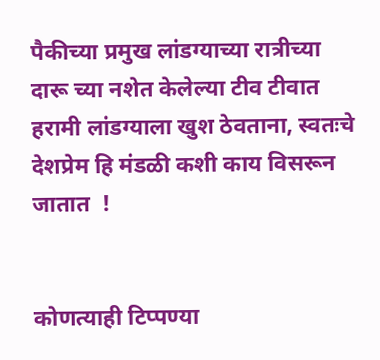पैकीच्या प्रमुख लांडग्याच्या रात्रीच्या दारू च्या नशेत केलेल्या टीव टीवात हरामी लांडग्याला खुश ठेवताना, स्वतःचे देशप्रेम हि मंडळी कशी काय विसरून जातात  !


कोणत्याही टिप्पण्‍या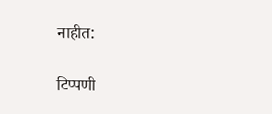नाहीत:

टिप्पणी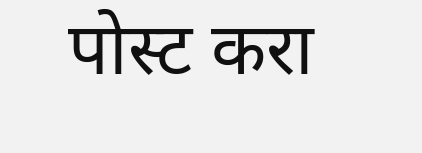पोस्ट करा